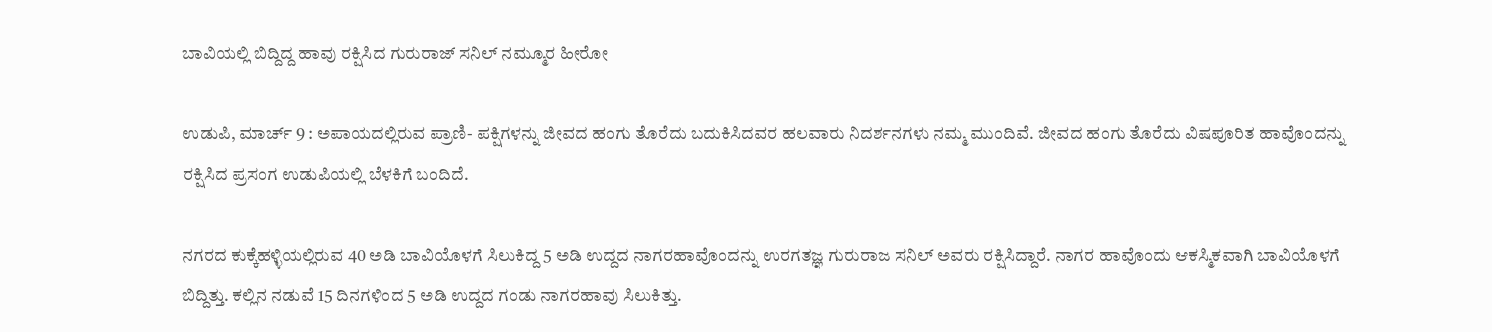ಬಾವಿಯಲ್ಲಿ ಬಿದ್ದಿದ್ದ ಹಾವು ರಕ್ಷಿಸಿದ ಗುರುರಾಜ್ ಸನಿಲ್ ನಮ್ಮೂರ ಹೀರೋ

ಉಡುಪಿ, ಮಾರ್ಚ್ 9 : ಅಪಾಯದಲ್ಲಿರುವ ಪ್ರಾಣಿ- ಪಕ್ಷಿಗಳನ್ನು ಜೀವದ ಹಂಗು ತೊರೆದು ಬದುಕಿಸಿದವರ ಹಲವಾರು ನಿದರ್ಶನಗಳು ನಮ್ಮ ಮುಂದಿವೆ. ಜೀವದ ಹಂಗು ತೊರೆದು ವಿಷಪೂರಿತ ಹಾವೊಂದನ್ನು ರಕ್ಷಿಸಿದ ಪ್ರಸಂಗ ಉಡುಪಿಯಲ್ಲಿ ಬೆಳಕಿಗೆ ಬಂದಿದೆ.

ನಗರದ ಕುಕ್ಕೆಹಳ್ಳಿಯಲ್ಲಿರುವ 40 ಅಡಿ ಬಾವಿಯೊಳಗೆ ಸಿಲುಕಿದ್ದ 5 ಅಡಿ ಉದ್ದದ ನಾಗರಹಾವೊಂದನ್ನು ಉರಗತಜ್ಞ ಗುರುರಾಜ ಸನಿಲ್ ಅವರು ರಕ್ಷಿಸಿದ್ದಾರೆ. ನಾಗರ ಹಾವೊಂದು ಆಕಸ್ಮಿಕವಾಗಿ ಬಾವಿಯೊಳಗೆ ಬಿದ್ದಿತ್ತು. ಕಲ್ಲಿನ ನಡುವೆ 15 ದಿನಗಳಿಂದ 5 ಅಡಿ ಉದ್ದದ ಗಂಡು ನಾಗರಹಾವು ಸಿಲುಕಿತ್ತು.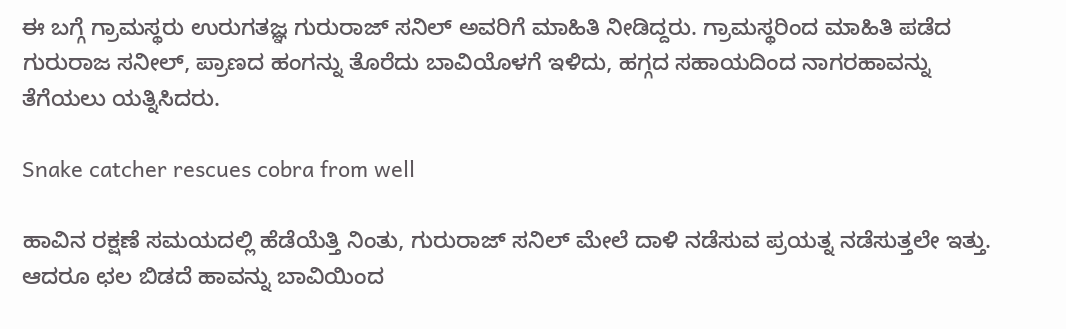ಈ ಬಗ್ಗೆ ಗ್ರಾಮಸ್ಥರು ಉರುಗತಜ್ಞ ಗುರುರಾಜ್ ಸನಿಲ್ ಅವರಿಗೆ ಮಾಹಿತಿ ನೀಡಿದ್ದರು. ಗ್ರಾಮಸ್ಥರಿಂದ ಮಾಹಿತಿ ಪಡೆದ ಗುರುರಾಜ ಸನೀಲ್, ಪ್ರಾಣದ ಹಂಗನ್ನು ತೊರೆದು ಬಾವಿಯೊಳಗೆ ಇಳಿದು, ಹಗ್ಗದ ಸಹಾಯದಿಂದ ನಾಗರಹಾವನ್ನು ತೆಗೆಯಲು ಯತ್ನಿಸಿದರು.

Snake catcher rescues cobra from well

ಹಾವಿನ ರಕ್ಷಣೆ ಸಮಯದಲ್ಲಿ ಹೆಡೆಯೆತ್ತಿ ನಿಂತು, ಗುರುರಾಜ್ ಸನಿಲ್ ಮೇಲೆ ದಾಳಿ ನಡೆಸುವ ಪ್ರಯತ್ನ ನಡೆಸುತ್ತಲೇ ಇತ್ತು. ಆದರೂ ಛಲ ಬಿಡದೆ ಹಾವನ್ನು ಬಾವಿಯಿಂದ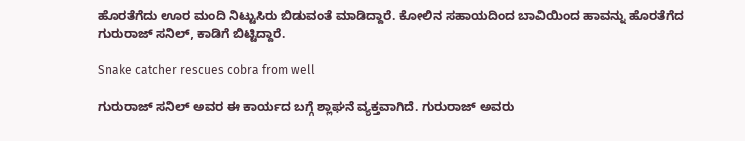ಹೊರತೆಗೆದು ಊರ ಮಂದಿ ನಿಟ್ಟುಸಿರು ಬಿಡುವಂತೆ ಮಾಡಿದ್ದಾರೆ. ಕೋಲಿನ ಸಹಾಯದಿಂದ ಬಾವಿಯಿಂದ ಹಾವನ್ನು ಹೊರತೆಗೆದ ಗುರುರಾಜ್ ಸನಿಲ್, ಕಾಡಿಗೆ ಬಿಟ್ಟಿದ್ದಾರೆ.

Snake catcher rescues cobra from well

ಗುರುರಾಜ್ ಸನಿಲ್ ಅವರ ಈ ಕಾರ್ಯದ ಬಗ್ಗೆ ಶ್ಲಾಘನೆ ವ್ಯಕ್ತವಾಗಿದೆ. ಗುರುರಾಜ್ ಅವರು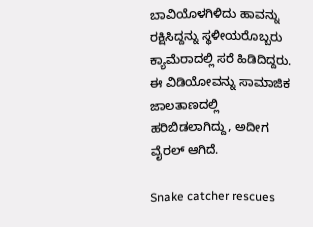ಬಾವಿಯೊಳಗಿಳಿದು ಹಾವನ್ನು ರಕ್ಷಿಸಿದ್ದನ್ನು ಸ್ಥಳೀಯರೊಬ್ಬರು ಕ್ಯಾಮೆರಾದಲ್ಲಿ ಸರೆ ಹಿಡಿದಿದ್ದರು. ಈ ವಿಡಿಯೋವನ್ನು ಸಾಮಾಜಿಕ ಜಾಲತಾಣದಲ್ಲಿ ಹರಿಬಿಡಲಾಗಿದ್ದು, ಅದೀಗ ವೈರಲ್ ಆಗಿದೆ.

Snake catcher rescues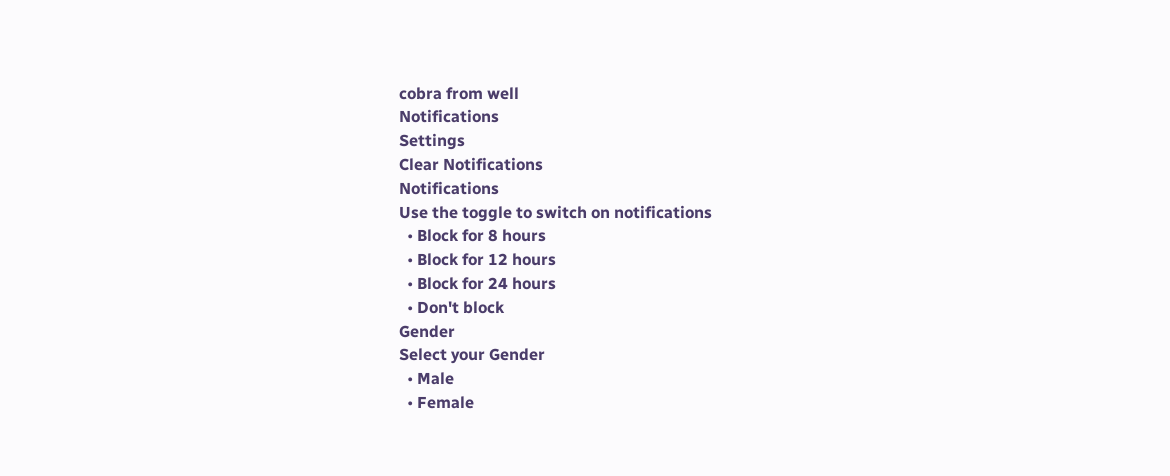cobra from well
Notifications
Settings
Clear Notifications
Notifications
Use the toggle to switch on notifications
  • Block for 8 hours
  • Block for 12 hours
  • Block for 24 hours
  • Don't block
Gender
Select your Gender
  • Male
  • Female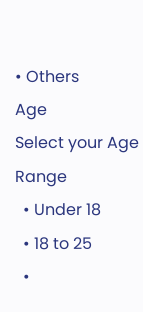• Others
Age
Select your Age Range
  • Under 18
  • 18 to 25
  •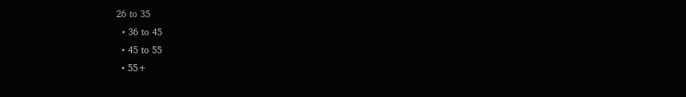26 to 35
  • 36 to 45
  • 45 to 55
  • 55+